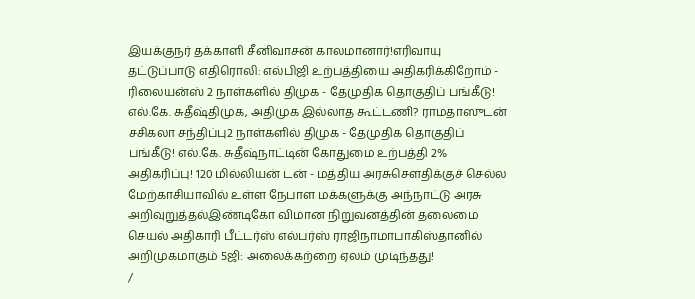இயக்குநர் தக்காளி சீனிவாசன் காலமானார்!எரிவாயு தட்டுப்பாடு எதிரொலி: எல்பிஜி உற்பத்தியை அதிகரிக்கிறோம் - ரிலையன்ஸ் 2 நாள்களில் திமுக - தேமுதிக தொகுதிப் பங்கீடு! எல்.கே. சுதீஷ்திமுக, அதிமுக இல்லாத கூட்டணி? ராமதாஸுடன் சசிகலா சந்திப்பு2 நாள்களில் திமுக - தேமுதிக தொகுதிப் பங்கீடு! எல்.கே. சுதீஷ்நாட்டின் கோதுமை உற்பத்தி 2% அதிகரிப்பு! 120 மில்லியன் டன் - மத்திய அரசுசௌதிக்குச் செல்ல மேற்காசியாவில் உள்ள நேபாள மக்களுக்கு அந்நாட்டு அரசு அறிவுறுத்தல்இண்டிகோ விமான நிறுவனத்தின் தலைமை செயல் அதிகாரி பீட்டர்ஸ் எல்பர்ஸ் ராஜிநாமாபாகிஸ்தானில் அறிமுகமாகும் 5ஜி: அலைக்கற்றை ஏலம் முடிந்தது!
/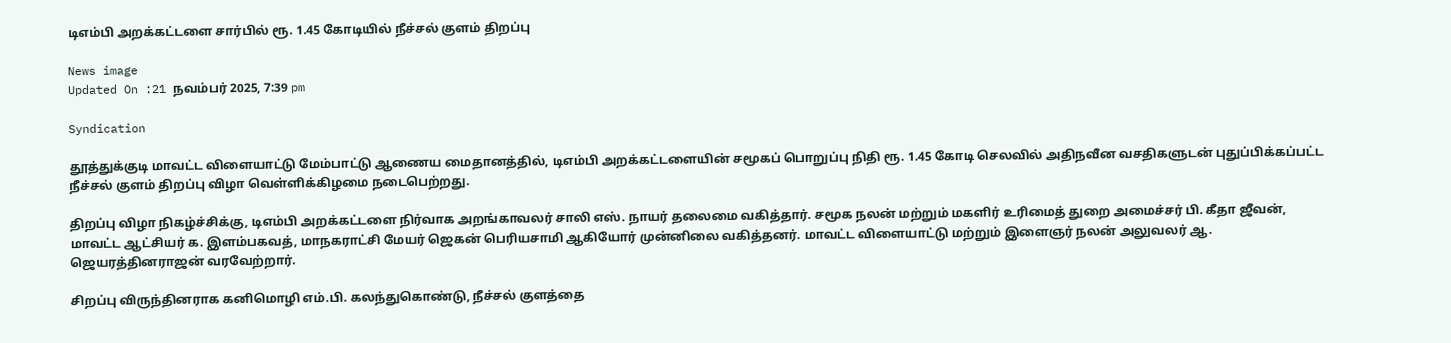டிஎம்பி அறக்கட்டளை சார்பில் ரூ. 1.45 கோடியில் நீச்சல் குளம் திறப்பு

News image
Updated On :21 நவம்பர் 2025, 7:39 pm

Syndication

தூத்துக்குடி மாவட்ட விளையாட்டு மேம்பாட்டு ஆணைய மைதானத்தில், டிஎம்பி அறக்கட்டளையின் சமூகப் பொறுப்பு நிதி ரூ. 1.45 கோடி செலவில் அதிநவீன வசதிகளுடன் புதுப்பிக்கப்பட்ட நீச்சல் குளம் திறப்பு விழா வெள்ளிக்கிழமை நடைபெற்றது.

திறப்பு விழா நிகழ்ச்சிக்கு, டிஎம்பி அறக்கட்டளை நிர்வாக அறங்காவலர் சாலி எஸ். நாயர் தலைமை வகித்தார். சமூக நலன் மற்றும் மகளிர் உரிமைத் துறை அமைச்சர் பி. கீதா ஜீவன், மாவட்ட ஆட்சியர் க. இளம்பகவத், மாநகராட்சி மேயர் ஜெகன் பெரியசாமி ஆகியோர் முன்னிலை வகித்தனர். மாவட்ட விளையாட்டு மற்றும் இளைஞர் நலன் அலுவலர் ஆ. ஜெயரத்தினராஜன் வரவேற்றார்.

சிறப்பு விருந்தினராக கனிமொழி எம்.பி. கலந்துகொண்டு, நீச்சல் குளத்தை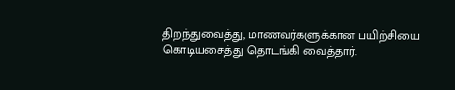திறந்துவைத்து, மாணவர்களுக்கான பயிற்சியை கொடியசைத்து தொடங்கி வைத்தார்.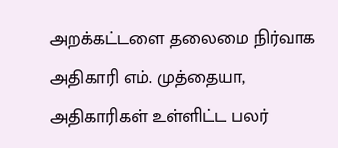அறக்கட்டளை தலைமை நிர்வாக அதிகாரி எம். முத்தையா, அதிகாரிகள் உள்ளிட்ட பலர்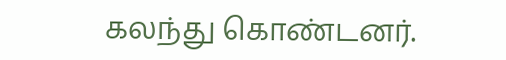கலந்து கொண்டனர்.